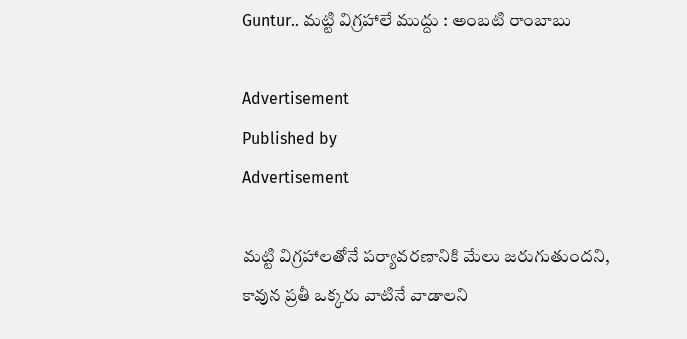Guntur.. మట్టి విగ్రహాలే ముద్దు : అంబటి రాంబాబు

Advertisement
Published by
Advertisement

మట్టి విగ్రహాలతోనే పర్యావరణానికి మేలు జరుగుతుందని, కావున ప్రతీ ఒక్కరు వాటినే వాడాలని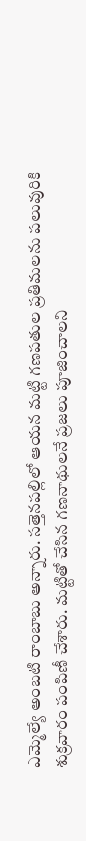ఎమ్మెల్యే అంబటి రాంబాబు అన్నారు. సత్తెనపల్లిలో ఆయన మట్టి గణపతుల ప్రతిమలను పలువురికి శుక్రవారం పంపిణీ చేశారు. మట్టితో చేసిన గణనాథులనే ప్రజలు పూజించాలని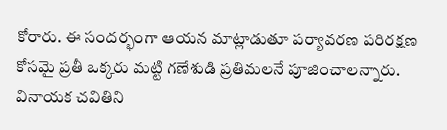కోరారు. ఈ సందర్భంగా ఆయన మాట్లాడుతూ పర్యావరణ పరిరక్షణ కోసమై ప్రతీ ఒక్కరు మట్టి గణేశుడి ప్రతిమలనే పూజించాలన్నారు. వినాయక చవితిని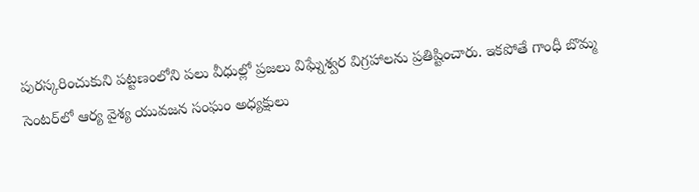పురస్కరించుకుని పట్టణంలోని పలు వీధుల్లో ప్రజలు విఘ్నేశ్వర విగ్రహాలను ప్రతిష్టించారు. ఇకపోతే గాంధీ బొమ్మ సెంటర్‌లో ఆర్య వైశ్య యువజన సంఘం అధ్యక్షులు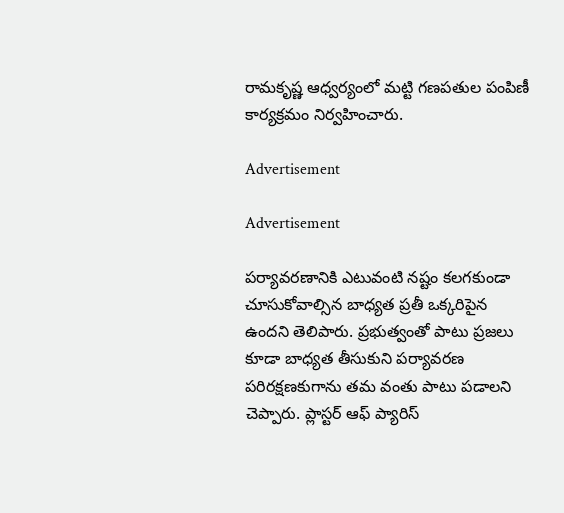రామకృష్ణ ఆధ్వర్యంలో మట్టి గణపతుల పంపిణీ కార్యక్రమం నిర్వహించారు.

Advertisement

Advertisement

పర్యావరణానికి ఎటువంటి నష్టం కలగకుండా చూసుకోవాల్సిన బాధ్యత ప్రతీ ఒక్కరిపైన ఉందని తెలిపారు. ప్రభుత్వంతో పాటు ప్రజలు కూడా బాధ్యత తీసుకుని పర్యావరణ పరిరక్షణకుగాను తమ వంతు పాటు పడాలని చెప్పారు. ప్లాస్టర్ ఆఫ్ ప్యారిస్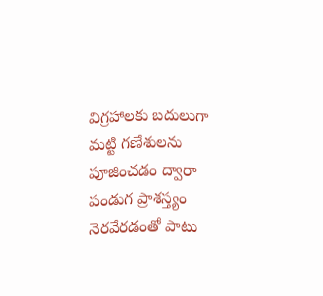విగ్రహాలకు బదులుగా మట్టి గణేశులను పూజించడం ద్వారా పండుగ ప్రాశస్త్యం నెరవేరడంతో పాటు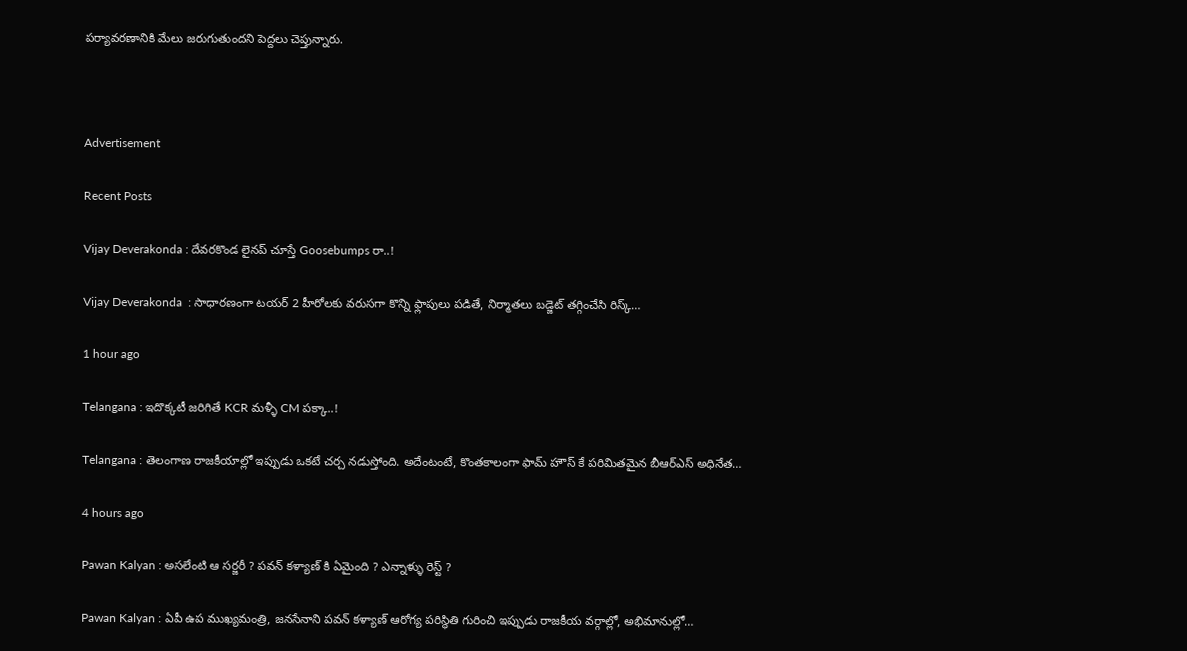పర్యావరణానికి మేలు జరుగుతుందని పెద్దలు చెప్తున్నారు.



Advertisement

Recent Posts

Vijay Deverakonda : దేవరకొండ లైనప్ చూస్తే Goosebumps రా..!

Vijay Deverakonda  : సాధారణంగా టయర్ 2 హీరోలకు వరుసగా కొన్ని ఫ్లాపులు పడితే, నిర్మాతలు బడ్జెట్ తగ్గించేసి రిస్క్…

1 hour ago

Telangana : ఇదొక్కటీ జరిగితే KCR మళ్ళీ CM పక్కా..!

Telangana : తెలంగాణ రాజకీయాల్లో ఇప్పుడు ఒకటే చర్చ నడుస్తోంది. అదేంటంటే, కొంతకాలంగా ఫామ్ హౌస్ కే పరిమితమైన బీఆర్ఎస్ అధినేత…

4 hours ago

Pawan Kalyan : అసలేంటి ఆ సర్జరీ ? పవన్ కళ్యాణ్ కి ఏమైంది ? ఎన్నాళ్ళు రెస్ట్ ?

Pawan Kalyan : ఏపీ ఉప ముఖ్యమంత్రి, జనసేనాని పవన్ కళ్యాణ్ ఆరోగ్య పరిస్థితి గురించి ఇప్పుడు రాజకీయ వర్గాల్లో, అభిమానుల్లో…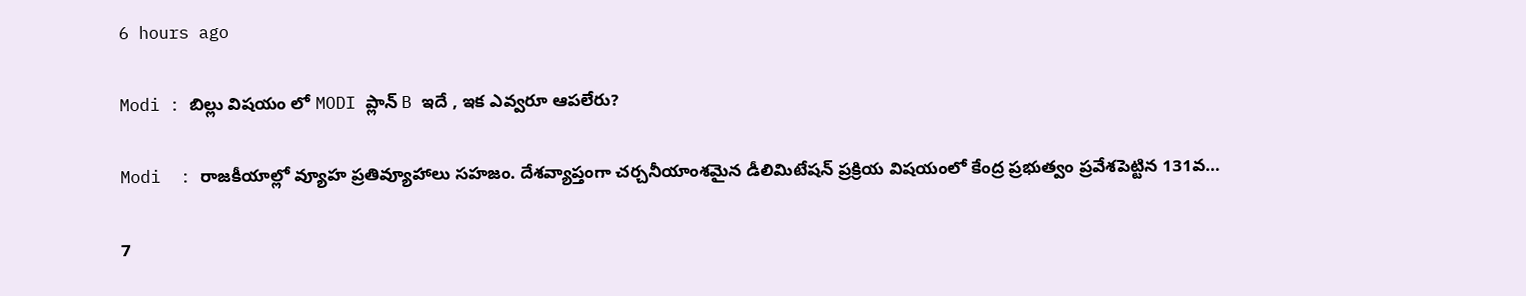6 hours ago

Modi : బిల్లు విషయం లో MODI ప్లాన్ B ఇదే , ఇక ఎవ్వరూ ఆపలేరు?

Modi  : రాజకీయాల్లో వ్యూహ ప్రతివ్యూహాలు సహజం. దేశవ్యాప్తంగా చర్చనీయాంశమైన డీలిమిటేషన్ ప్రక్రియ విషయంలో కేంద్ర ప్రభుత్వం ప్రవేశపెట్టిన 131వ…

7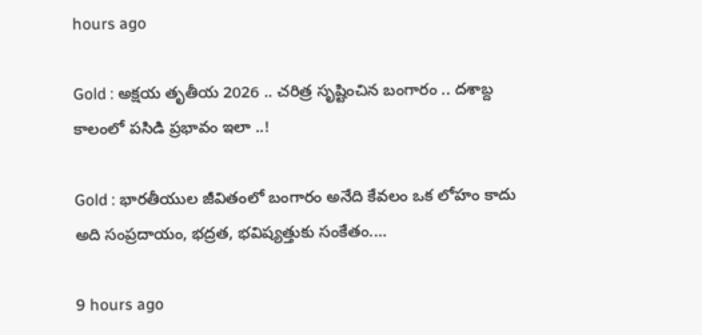hours ago

Gold : అక్షయ తృతీయ 2026 .. చరిత్ర సృష్టించిన బంగారం .. దశాబ్ద కాలంలో పసిడి ప్రభావం ఇలా ..!

Gold : భారతీయుల జీవితంలో బంగారం అనేది కేవలం ఒక లోహం కాదు అది సంప్రదాయం, భద్రత, భవిష్యత్తుకు సంకేతం.…

9 hours ago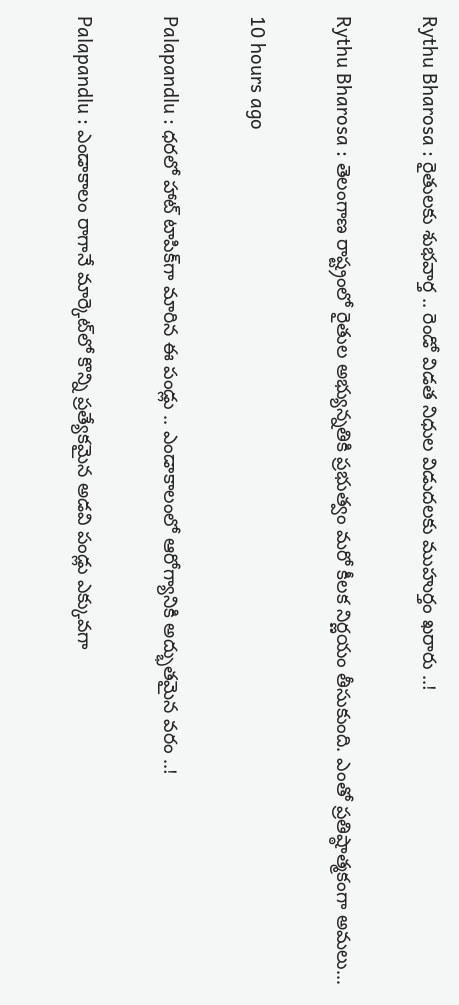Rythu Bharosa : రైతులకు శుభవార్త .. రెండో విడత నిధుల విడుదలకు ముహుర్తం ఖరారు ..!

Rythu Bharosa : తెలంగాణ రాష్ట్రంలో రైతుల అభ్యున్నతికి ప్రభుత్వం మరో కీలక నిర్ణయం తీసుకుంది. ఎంతో ప్రతిష్ఠాత్మకంగా అమలు…

10 hours ago

Palapandlu : ధరలో హాట్ టాపిక్‌గా మారిన ఈ పండ్లు .. ఎండాకాలంలో ఆరోగ్యానికి అద్భుతమైన వరం ..!

Palapandlu : ఎండాకాలం రాగానే మార్కెట్‌లో కొన్ని ప్రత్యేకమైన అడవి పండ్లు ఎక్కువగా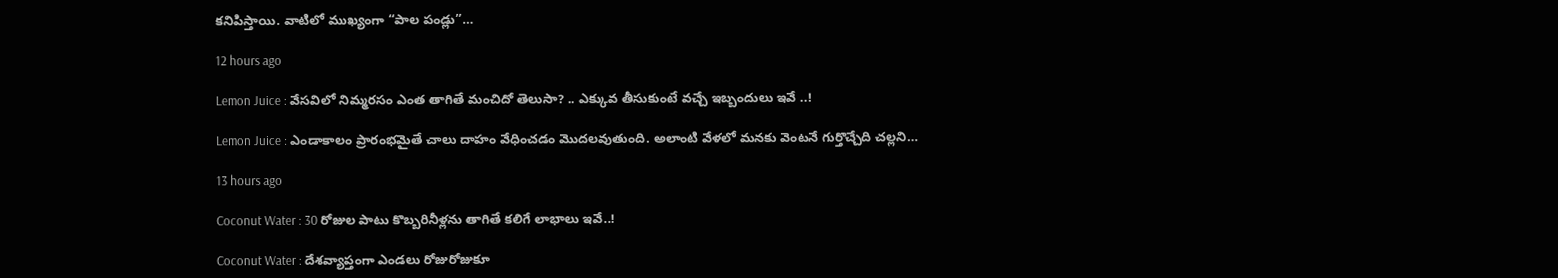కనిపిస్తాయి. వాటిలో ముఖ్యంగా “పాల పండ్లు”…

12 hours ago

Lemon Juice : వేసవిలో నిమ్మరసం ఎంత తాగితే మంచిదో తెలుసా? .. ఎక్కువ తీసుకుంటే వచ్చే ఇబ్బందులు ఇవే ..!

Lemon Juice : ఎండాకాలం ప్రారంభమైతే చాలు దాహం వేధించడం మొదలవుతుంది. అలాంటి వేళలో మనకు వెంటనే గుర్తొచ్చేది చల్లని…

13 hours ago

Coconut Water : 30 రోజుల పాటు కొబ్బ‌రినీళ్ల‌ను తాగితే క‌లిగే లాభాలు ఇవే..!

Coconut Water : దేశవ్యాప్తంగా ఎండలు రోజురోజుకూ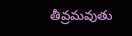తీవ్రమవుతు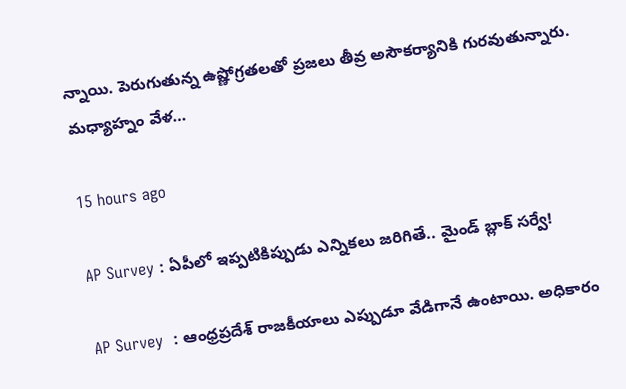న్నాయి. పెరుగుతున్న ఉష్ణోగ్రతలతో ప్రజలు తీవ్ర అసౌకర్యానికి గురవుతున్నారు. మధ్యాహ్నం వేళ…

15 hours ago

AP Survey : ఏపీలో ఇప్పటికిప్పుడు ఎన్నికలు జరిగితే.. మైండ్ బ్లాక్ సర్వే!

AP Survey  : ఆంధ్రప్రదేశ్ రాజకీయాలు ఎప్పుడూ వేడిగానే ఉంటాయి. అధికారం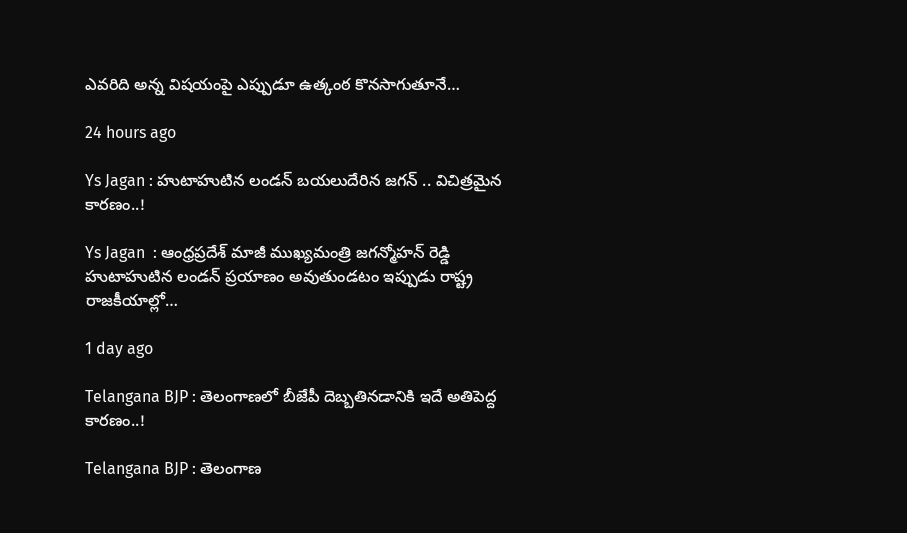ఎవరిది అన్న విషయంపై ఎప్పుడూ ఉత్కంఠ కొనసాగుతూనే…

24 hours ago

Ys Jagan : హుటాహుటిన లండన్ బయలుదేరిన జగన్ .. విచిత్రమైన కారణం..!

Ys Jagan  : ఆంధ్రప్రదేశ్ మాజీ ముఖ్యమంత్రి జగన్మోహన్ రెడ్డి హుటాహుటిన లండన్ ప్రయాణం అవుతుండటం ఇప్పుడు రాష్ట్ర రాజకీయాల్లో…

1 day ago

Telangana BJP : తెలంగాణలో బీజేపీ దెబ్బతినడానికి ఇదే అతిపెద్ద కారణం..!

Telangana BJP : తెలంగాణ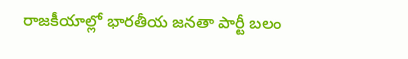రాజకీయాల్లో భారతీయ జనతా పార్టీ బలం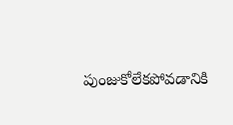పుంజుకోలేకపోవడానికి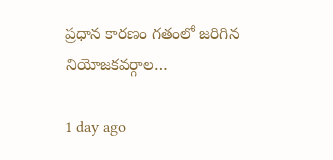ప్రధాన కారణం గతంలో జరిగిన నియోజకవర్గాల…

1 day ago